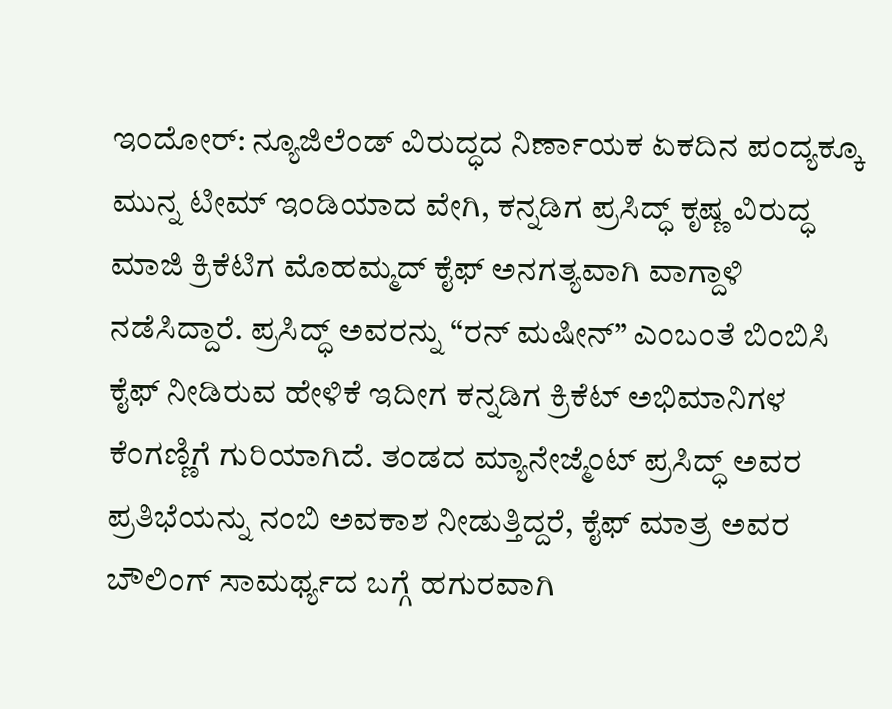ಇಂದೋರ್: ನ್ಯೂಜಿಲೆಂಡ್ ವಿರುದ್ಧದ ನಿರ್ಣಾಯಕ ಏಕದಿನ ಪಂದ್ಯಕ್ಕೂ ಮುನ್ನ ಟೀಮ್ ಇಂಡಿಯಾದ ವೇಗಿ, ಕನ್ನಡಿಗ ಪ್ರಸಿದ್ಧ್ ಕೃಷ್ಣ ವಿರುದ್ಧ ಮಾಜಿ ಕ್ರಿಕೆಟಿಗ ಮೊಹಮ್ಮದ್ ಕೈಫ್ ಅನಗತ್ಯವಾಗಿ ವಾಗ್ದಾಳಿ ನಡೆಸಿದ್ದಾರೆ. ಪ್ರಸಿದ್ಧ್ ಅವರನ್ನು “ರನ್ ಮಷೀನ್” ಎಂಬಂತೆ ಬಿಂಬಿಸಿ ಕೈಫ್ ನೀಡಿರುವ ಹೇಳಿಕೆ ಇದೀಗ ಕನ್ನಡಿಗ ಕ್ರಿಕೆಟ್ ಅಭಿಮಾನಿಗಳ ಕೆಂಗಣ್ಣಿಗೆ ಗುರಿಯಾಗಿದೆ. ತಂಡದ ಮ್ಯಾನೇಜ್ಮೆಂಟ್ ಪ್ರಸಿದ್ಧ್ ಅವರ ಪ್ರತಿಭೆಯನ್ನು ನಂಬಿ ಅವಕಾಶ ನೀಡುತ್ತಿದ್ದರೆ, ಕೈಫ್ ಮಾತ್ರ ಅವರ ಬೌಲಿಂಗ್ ಸಾಮರ್ಥ್ಯದ ಬಗ್ಗೆ ಹಗುರವಾಗಿ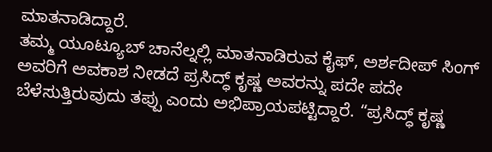ಮಾತನಾಡಿದ್ದಾರೆ.
ತಮ್ಮ ಯೂಟ್ಯೂಬ್ ಚಾನೆಲ್ನಲ್ಲಿ ಮಾತನಾಡಿರುವ ಕೈಫ್, ಅರ್ಶದೀಪ್ ಸಿಂಗ್ ಅವರಿಗೆ ಅವಕಾಶ ನೀಡದೆ ಪ್ರಸಿದ್ಧ್ ಕೃಷ್ಣ ಅವರನ್ನು ಪದೇ ಪದೇ ಬೆಳೆಸುತ್ತಿರುವುದು ತಪ್ಪು ಎಂದು ಅಭಿಪ್ರಾಯಪಟ್ಟಿದ್ದಾರೆ. “ಪ್ರಸಿದ್ಧ್ ಕೃಷ್ಣ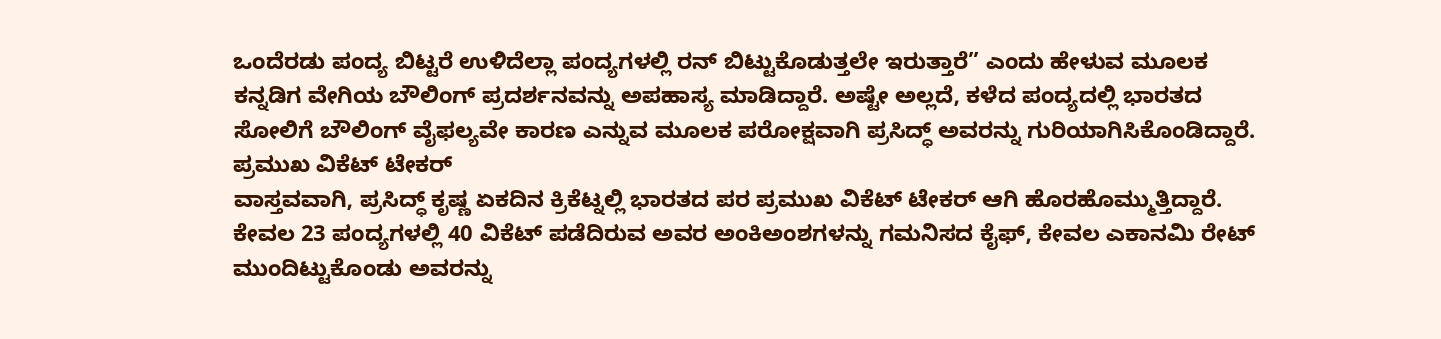ಒಂದೆರಡು ಪಂದ್ಯ ಬಿಟ್ಟರೆ ಉಳಿದೆಲ್ಲಾ ಪಂದ್ಯಗಳಲ್ಲಿ ರನ್ ಬಿಟ್ಟುಕೊಡುತ್ತಲೇ ಇರುತ್ತಾರೆ” ಎಂದು ಹೇಳುವ ಮೂಲಕ ಕನ್ನಡಿಗ ವೇಗಿಯ ಬೌಲಿಂಗ್ ಪ್ರದರ್ಶನವನ್ನು ಅಪಹಾಸ್ಯ ಮಾಡಿದ್ದಾರೆ. ಅಷ್ಟೇ ಅಲ್ಲದೆ, ಕಳೆದ ಪಂದ್ಯದಲ್ಲಿ ಭಾರತದ ಸೋಲಿಗೆ ಬೌಲಿಂಗ್ ವೈಫಲ್ಯವೇ ಕಾರಣ ಎನ್ನುವ ಮೂಲಕ ಪರೋಕ್ಷವಾಗಿ ಪ್ರಸಿದ್ಧ್ ಅವರನ್ನು ಗುರಿಯಾಗಿಸಿಕೊಂಡಿದ್ದಾರೆ.
ಪ್ರಮುಖ ವಿಕೆಟ್ ಟೇಕರ್
ವಾಸ್ತವವಾಗಿ, ಪ್ರಸಿದ್ಧ್ ಕೃಷ್ಣ ಏಕದಿನ ಕ್ರಿಕೆಟ್ನಲ್ಲಿ ಭಾರತದ ಪರ ಪ್ರಮುಖ ವಿಕೆಟ್ ಟೇಕರ್ ಆಗಿ ಹೊರಹೊಮ್ಮುತ್ತಿದ್ದಾರೆ. ಕೇವಲ 23 ಪಂದ್ಯಗಳಲ್ಲಿ 40 ವಿಕೆಟ್ ಪಡೆದಿರುವ ಅವರ ಅಂಕಿಅಂಶಗಳನ್ನು ಗಮನಿಸದ ಕೈಫ್, ಕೇವಲ ಎಕಾನಮಿ ರೇಟ್ ಮುಂದಿಟ್ಟುಕೊಂಡು ಅವರನ್ನು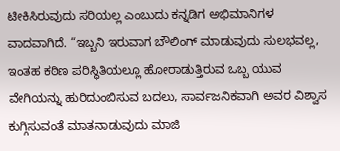ಟೀಕಿಸಿರುವುದು ಸರಿಯಲ್ಲ ಎಂಬುದು ಕನ್ನಡಿಗ ಅಭಿಮಾನಿಗಳ ವಾದವಾಗಿದೆ. “ಇಬ್ಬನಿ ಇರುವಾಗ ಬೌಲಿಂಗ್ ಮಾಡುವುದು ಸುಲಭವಲ್ಲ, ಇಂತಹ ಕಠಿಣ ಪರಿಸ್ಥಿತಿಯಲ್ಲೂ ಹೋರಾಡುತ್ತಿರುವ ಒಬ್ಬ ಯುವ ವೇಗಿಯನ್ನು ಹುರಿದುಂಬಿಸುವ ಬದಲು, ಸಾರ್ವಜನಿಕವಾಗಿ ಅವರ ವಿಶ್ವಾಸ ಕುಗ್ಗಿಸುವಂತೆ ಮಾತನಾಡುವುದು ಮಾಜಿ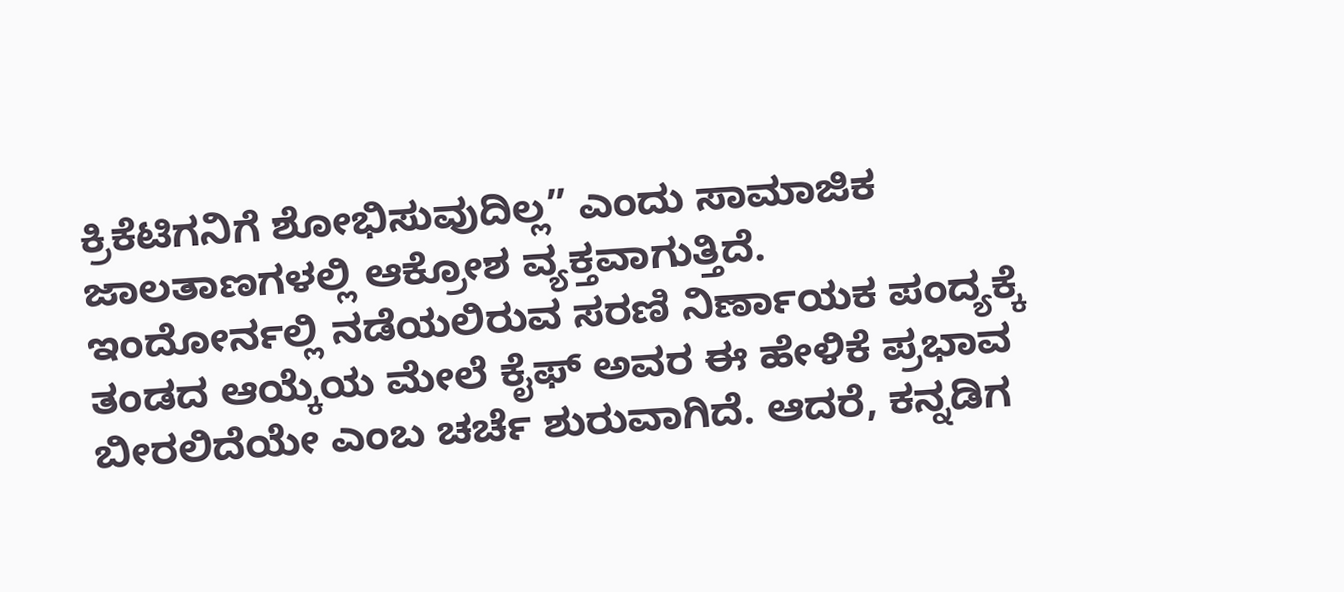ಕ್ರಿಕೆಟಿಗನಿಗೆ ಶೋಭಿಸುವುದಿಲ್ಲ” ಎಂದು ಸಾಮಾಜಿಕ ಜಾಲತಾಣಗಳಲ್ಲಿ ಆಕ್ರೋಶ ವ್ಯಕ್ತವಾಗುತ್ತಿದೆ.
ಇಂದೋರ್ನಲ್ಲಿ ನಡೆಯಲಿರುವ ಸರಣಿ ನಿರ್ಣಾಯಕ ಪಂದ್ಯಕ್ಕೆ ತಂಡದ ಆಯ್ಕೆಯ ಮೇಲೆ ಕೈಫ್ ಅವರ ಈ ಹೇಳಿಕೆ ಪ್ರಭಾವ ಬೀರಲಿದೆಯೇ ಎಂಬ ಚರ್ಚೆ ಶುರುವಾಗಿದೆ. ಆದರೆ, ಕನ್ನಡಿಗ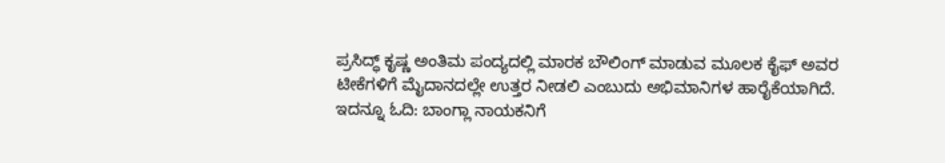ಪ್ರಸಿದ್ಧ್ ಕೃಷ್ಣ ಅಂತಿಮ ಪಂದ್ಯದಲ್ಲಿ ಮಾರಕ ಬೌಲಿಂಗ್ ಮಾಡುವ ಮೂಲಕ ಕೈಫ್ ಅವರ ಟೀಕೆಗಳಿಗೆ ಮೈದಾನದಲ್ಲೇ ಉತ್ತರ ನೀಡಲಿ ಎಂಬುದು ಅಭಿಮಾನಿಗಳ ಹಾರೈಕೆಯಾಗಿದೆ.
ಇದನ್ನೂ ಓದಿ: ಬಾಂಗ್ಲಾ ನಾಯಕನಿಗೆ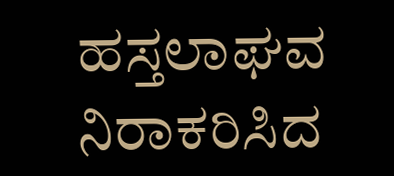ಹಸ್ತಲಾಘವ ನಿರಾಕರಿಸಿದ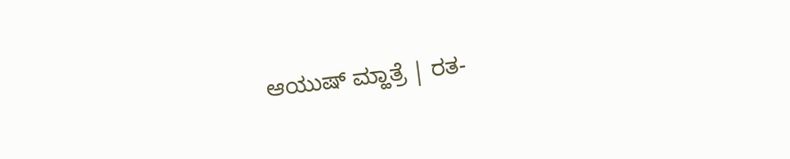ಆಯುಷ್ ಮ್ಹಾತ್ರೆ | ರತ-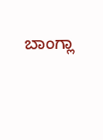ಬಾಂಗ್ಲಾ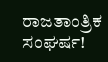ರಾಜತಾಂತ್ರಿಕ ಸಂಘರ್ಷ!